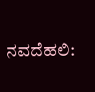ನವದೆಹಲಿ: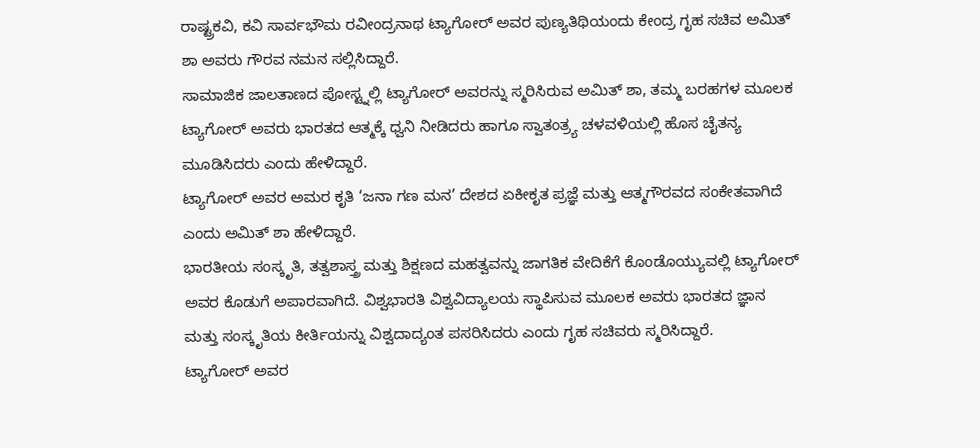ರಾಷ್ಟ್ರಕವಿ, ಕವಿ ಸಾರ್ವಭೌಮ ರವೀಂದ್ರನಾಥ ಟ್ಯಾಗೋರ್ ಅವರ ಪುಣ್ಯತಿಥಿಯಂದು ಕೇಂದ್ರ ಗೃಹ ಸಚಿವ ಅಮಿತ್ ಶಾ ಅವರು ಗೌರವ ನಮನ ಸಲ್ಲಿಸಿದ್ದಾರೆ.
ಸಾಮಾಜಿಕ ಜಾಲತಾಣದ ಪೋಸ್ಟ್ನಲ್ಲಿ ಟ್ಯಾಗೋರ್ ಅವರನ್ನು ಸ್ಮರಿಸಿರುವ ಅಮಿತ್ ಶಾ, ತಮ್ಮ ಬರಹಗಳ ಮೂಲಕ ಟ್ಯಾಗೋರ್ ಅವರು ಭಾರತದ ಆತ್ಮಕ್ಕೆ ಧ್ವನಿ ನೀಡಿದರು ಹಾಗೂ ಸ್ವಾತಂತ್ರ್ಯ ಚಳವಳಿಯಲ್ಲಿ ಹೊಸ ಚೈತನ್ಯ ಮೂಡಿಸಿದರು ಎಂದು ಹೇಳಿದ್ದಾರೆ.
ಟ್ಯಾಗೋರ್ ಅವರ ಅಮರ ಕೃತಿ ‘ಜನಾ ಗಣ ಮನ’ ದೇಶದ ಏಕೀಕೃತ ಪ್ರಜ್ಞೆ ಮತ್ತು ಆತ್ಮಗೌರವದ ಸಂಕೇತವಾಗಿದೆ ಎಂದು ಅಮಿತ್ ಶಾ ಹೇಳಿದ್ದಾರೆ.
ಭಾರತೀಯ ಸಂಸ್ಕೃತಿ, ತತ್ವಶಾಸ್ತ್ರ ಮತ್ತು ಶಿಕ್ಷಣದ ಮಹತ್ವವನ್ನು ಜಾಗತಿಕ ವೇದಿಕೆಗೆ ಕೊಂಡೊಯ್ಯುವಲ್ಲಿ ಟ್ಯಾಗೋರ್ ಅವರ ಕೊಡುಗೆ ಅಪಾರವಾಗಿದೆ. ವಿಶ್ವಭಾರತಿ ವಿಶ್ವವಿದ್ಯಾಲಯ ಸ್ಥಾಪಿಸುವ ಮೂಲಕ ಅವರು ಭಾರತದ ಜ್ಞಾನ ಮತ್ತು ಸಂಸ್ಕೃತಿಯ ಕೀರ್ತಿಯನ್ನು ವಿಶ್ವದಾದ್ಯಂತ ಪಸರಿಸಿದರು ಎಂದು ಗೃಹ ಸಚಿವರು ಸ್ಮರಿಸಿದ್ದಾರೆ.
ಟ್ಯಾಗೋರ್ ಅವರ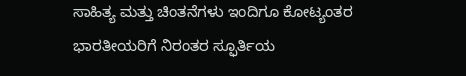ಸಾಹಿತ್ಯ ಮತ್ತು ಚಿಂತನೆಗಳು ಇಂದಿಗೂ ಕೋಟ್ಯಂತರ ಭಾರತೀಯರಿಗೆ ನಿರಂತರ ಸ್ಫೂರ್ತಿಯ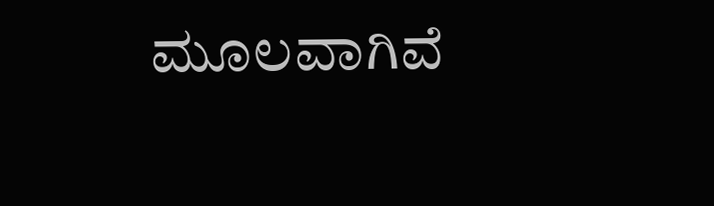ಮೂಲವಾಗಿವೆ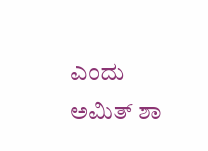ಎಂದು ಅಮಿತ್ ಶಾ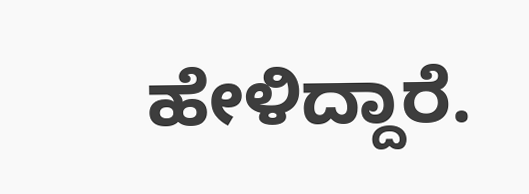ಹೇಳಿದ್ದಾರೆ.